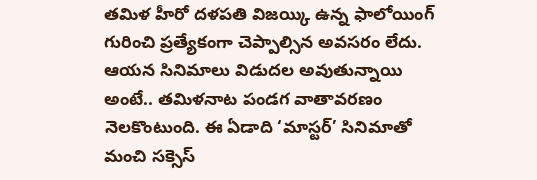తమిళ హీరో దళపతి విజయ్కి ఉన్న ఫాలోయింగ్ గురించి ప్రత్యేకంగా చెప్పాల్సిన అవసరం లేదు. ఆయన సినిమాలు విడుదల అవుతున్నాయి అంటే.. తమిళనాట పండగ వాతావరణం నెలకొంటుంది. ఈ ఏడాది ‘మాస్టర్’ సినిమాతో మంచి సక్సెస్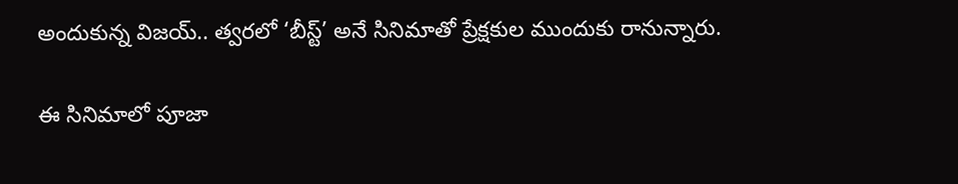అందుకున్న విజయ్.. త్వరలో ‘బీస్ట్’ అనే సినిమాతో ప్రేక్షకుల ముందుకు రానున్నారు.

ఈ సినిమాలో పూజా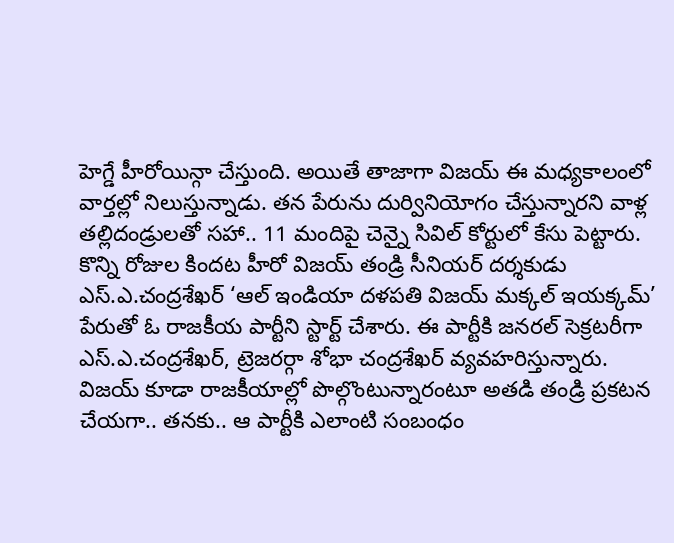హెగ్డే హీరోయిన్గా చేస్తుంది. అయితే తాజాగా విజయ్ ఈ మధ్యకాలంలో వార్తల్లో నిలుస్తున్నాడు. తన పేరును దుర్వినియోగం చేస్తున్నారని వాళ్ల తల్లిదండ్రులతో సహా.. 11 మందిపై చెన్నై సివిల్ కోర్టులో కేసు పెట్టారు. కొన్ని రోజుల కిందట హీరో విజయ్ తండ్రి సీనియర్ దర్శకుడు ఎస్.ఎ.చంద్రశేఖర్ ‘ఆల్ ఇండియా దళపతి విజయ్ మక్కల్ ఇయక్కమ్’ పేరుతో ఓ రాజకీయ పార్టీని స్టార్ట్ చేశారు. ఈ పార్టీకి జనరల్ సెక్రటరీగా ఎస్.ఎ.చంద్రశేఖర్, ట్రెజరర్గా శోభా చంద్రశేఖర్ వ్యవహరిస్తున్నారు. విజయ్ కూడా రాజకీయాల్లో పొల్గొంటున్నారంటూ అతడి తండ్రి ప్రకటన చేయగా.. తనకు.. ఆ పార్టీకి ఎలాంటి సంబంధం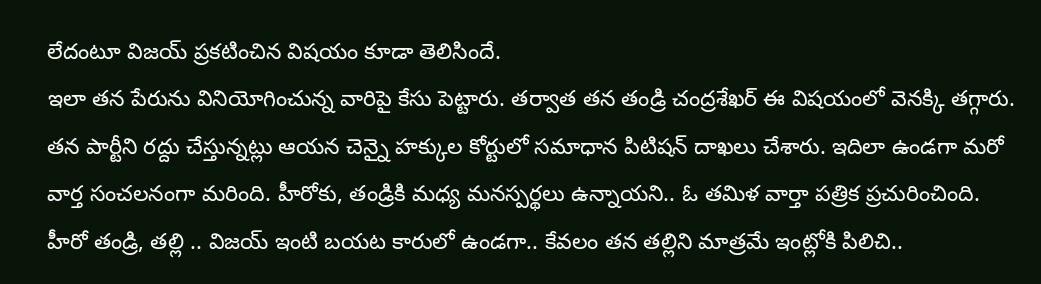లేదంటూ విజయ్ ప్రకటించిన విషయం కూడా తెలిసిందే.
ఇలా తన పేరును వినియోగించున్న వారిపై కేసు పెట్టారు. తర్వాత తన తండ్రి చంద్రశేఖర్ ఈ విషయంలో వెనక్కి తగ్గారు. తన పార్టీని రద్దు చేస్తున్నట్లు ఆయన చెన్నై హక్కుల కోర్టులో సమాధాన పిటిషన్ దాఖలు చేశారు. ఇదిలా ఉండగా మరో వార్త సంచలనంగా మరింది. హీరోకు, తండ్రికి మధ్య మనస్పర్థలు ఉన్నాయని.. ఓ తమిళ వార్తా పత్రిక ప్రచురించింది.
హీరో తండ్రి, తల్లి .. విజయ్ ఇంటి బయట కారులో ఉండగా.. కేవలం తన తల్లిని మాత్రమే ఇంట్లోకి పిలిచి..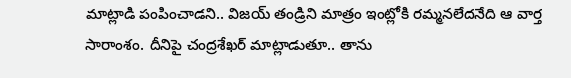మాట్లాడి పంపించాడని.. విజయ్ తండ్రిని మాత్రం ఇంట్లోకి రమ్మనలేదనేది ఆ వార్త సారాంశం. దీనిపై చంద్రశేఖర్ మాట్లాడుతూ.. తాను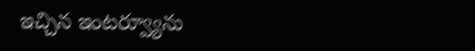ఇచ్చిన ఇంటర్వ్యూను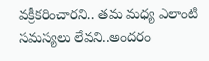వక్రీకరించారని.. తమ మధ్య ఎలాంటి సమస్యలు లేవని..అందరం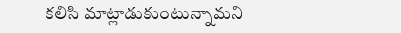కలిసి మాట్లాడుకుంటున్నామని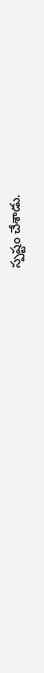స్పష్టం చేశాడు.